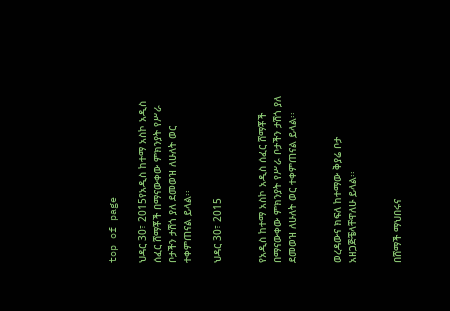top of page

ህዳር 30፣ 2015የአዲስ ከተማ አስኮ አዲስ ሰፈር ሸማቾች በማናውቀው ምክንያት የሥራ ቦታችን ታሽጎ ያለ ደመወዝ ለሁለት ወር ተቀምጠናል ይላል፡፡

ህዳር 30፣ 2015


የአዲስ ከተማ አስኮ አዲስ ሰፈር ሸማቾች በማናውቀው ምክንያት የሥራ ቦታችን ታሽጎ ያለ ደመወዝ ለሁለት ወር ተቀምጠናል ይላል፡፡


ወረዳውና ክፍለ ከተማው ቅያሬ ቦታ አዘጋጅቼላቸዋለሁ ይላል፡፡


በሸማች ማህበሩና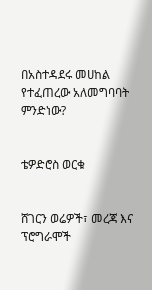በአስተዳደሩ መሀከል የተፈጠረው አለመግባባት ምንድነው?


ቴዎድሮስ ወርቁ


ሸገርን ወሬዎች፣ መረጃ እና ፕሮግራሞች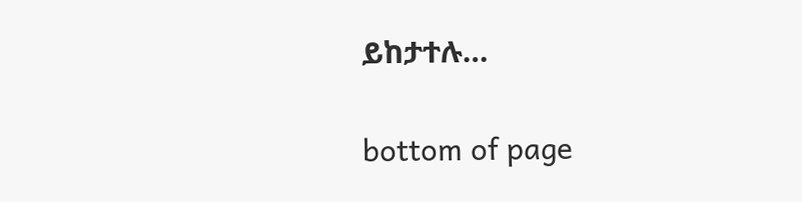ይከታተሉ…

bottom of page